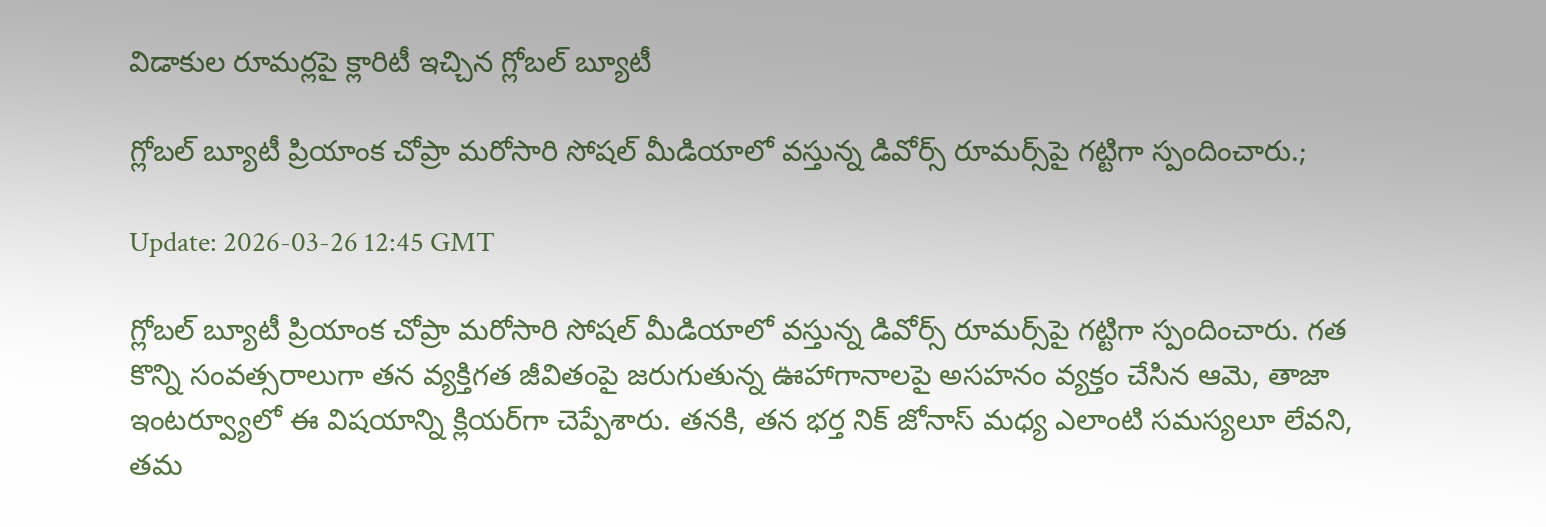విడాకుల రూమ‌ర్ల‌పై క్లారిటీ ఇచ్చిన గ్లోబ‌ల్ బ్యూటీ

గ్లోబ‌ల్ బ్యూటీ ప్రియాంక చోప్రా మరోసారి సోషల్ మీడియాలో వస్తున్న డివోర్స్ రూమర్స్‌పై గట్టిగా స్పందించారు.;

Update: 2026-03-26 12:45 GMT

గ్లోబ‌ల్ బ్యూటీ ప్రియాంక చోప్రా మరోసారి సోషల్ మీడియాలో వస్తున్న డివోర్స్ రూమర్స్‌పై గట్టిగా స్పందించారు. గత కొన్ని సంవత్సరాలుగా తన వ్యక్తిగత జీవితంపై జరుగుతున్న ఊహాగానాలపై అసహనం వ్యక్తం చేసిన ఆమె, తాజా ఇంటర్వ్యూలో ఈ విషయాన్ని క్లియర్‌గా చెప్పేశారు. త‌న‌కి, తన భర్త నిక్ జోనాస్ మధ్య ఎలాంటి సమస్యలూ లేవని, తమ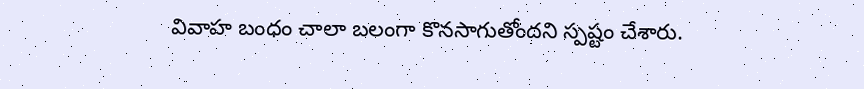వివాహ బంధం చాలా బలంగా కొనసాగుతోందని స్పష్టం చేశారు.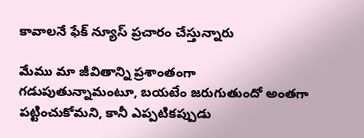కావాల‌నే ఫేక్ న్యూస్ ప్ర‌చారం చేస్తున్నారు

మేము మా జీవితాన్ని ప్రశాంతంగా గడుపుతున్నామంటూ, బయటేం జరుగుతుందో అంతగా పట్టించుకోమ‌ని, కానీ ఎప్పటికప్పుడు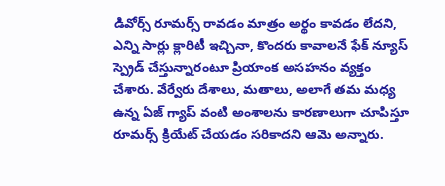డివోర్స్ రూమర్స్ రావడం మాత్రం అర్థం కావడం లేద‌ని, ఎన్ని సార్లు క్లారిటీ ఇచ్చినా, కొందరు కావాలనే ఫేక్ న్యూస్ స్ప్రెడ్ చేస్తున్నారంటూ ప్రియాంక అసహనం వ్యక్తం చేశారు. వేర్వేరు దేశాలు, మతాలు, అలాగే తమ మధ్య ఉన్న ఏజ్ గ్యాప్ వంటి అంశాలను కారణాలుగా చూపిస్తూ రూమర్స్ క్రియేట్ చేయడం సరికాదని ఆమె అన్నారు.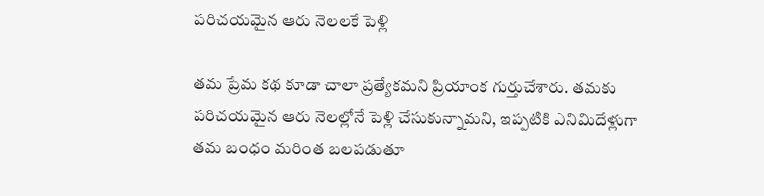ప‌రిచ‌య‌మైన ఆరు నెల‌ల‌కే పెళ్లి

త‌మ ప్రేమ కథ కూడా చాలా ప్రత్యేకమని ప్రియాంక గుర్తుచేశారు. త‌మ‌కు పరిచయ‌మైన‌ ఆరు నెలల్లోనే పెళ్లి చేసుకున్నామని, ఇప్పటికి ఎనిమిదేళ్లుగా తమ బంధం మరింత బలపడుతూ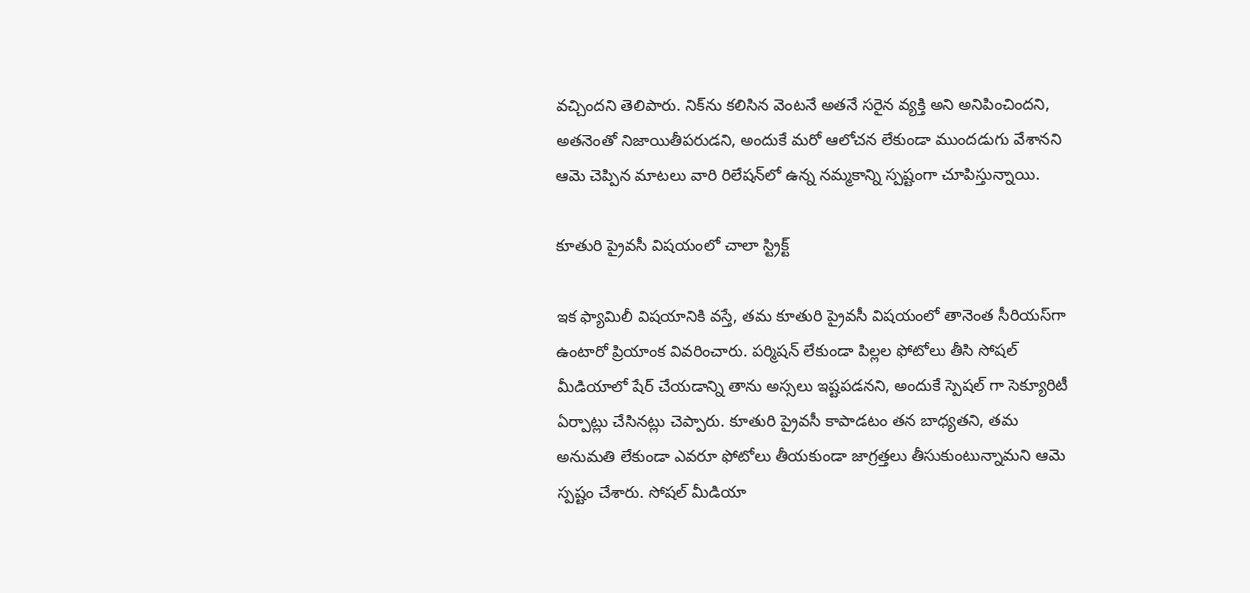వచ్చిందని తెలిపారు. నిక్‌ను కలిసిన వెంటనే అతనే సరైన వ్యక్తి అని అనిపించింద‌ని, అత‌నెంతో నిజాయితీప‌రుడని, అందుకే మ‌రో ఆలోచన లేకుండా ముందడుగు వేశాన‌ని ఆమె చెప్పిన మాటలు వారి రిలేషన్‌లో ఉన్న నమ్మకాన్ని స్పష్టంగా చూపిస్తున్నాయి.

కూతురి ప్రైవ‌సీ విష‌యంలో చాలా స్ట్రిక్ట్

ఇక ఫ్యామిలీ విషయానికి వస్తే, తమ కూతురి ప్రైవసీ విషయంలో తానెంత‌ సీరియస్‌గా ఉంటారో ప్రియాంక వివరించారు. ప‌ర్మిష‌న్ లేకుండా పిల్ల‌ల ఫోటోలు తీసి సోషల్ మీడియాలో షేర్ చేయడాన్ని తాను అస్సలు ఇష్టపడనని, అందుకే స్పెష‌ల్ గా సెక్యూరిటీ ఏర్పాట్లు చేసినట్లు చెప్పారు. కూతురి ప్రైవసీ కాపాడటం త‌న‌ బాధ్యతని, త‌మ అనుమతి లేకుండా ఎవరూ ఫోటోలు తీయకుండా జాగ్రత్తలు తీసుకుంటున్నామ‌ని ఆమె స్పష్టం చేశారు. సోషల్ మీడియా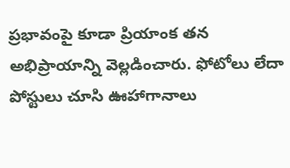ప్రభావంపై కూడా ప్రియాంక తన అభిప్రాయాన్ని వెల్లడించారు. ఫోటోలు లేదా పోస్టులు చూసి ఊహాగానాలు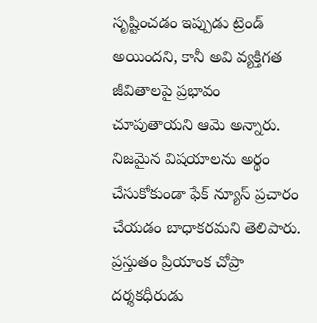సృష్టించడం ఇప్పుడు ట్రెండ్ అయిందని, కానీ అవి వ్యక్తిగత జీవితాలపై ప్రభావం చూపుతాయని ఆమె అన్నారు. నిజమైన విషయాలను అర్థం చేసుకోకుండా ఫేక్ న్యూస్ ప్రచారం చేయడం బాధాకరమని తెలిపారు. ప్ర‌స్తుతం ప్రియాంక చోప్రా ద‌ర్శ‌క‌ధీరుడు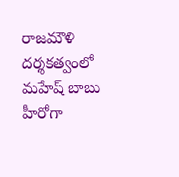రాజ‌మౌళి ద‌ర్శ‌క‌త్వంలో మ‌హేష్ బాబు హీరోగా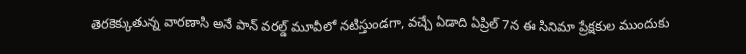తెర‌కెక్కుతున్న వార‌ణాసి అనే పాన్ వ‌ర‌ల్డ్ మూవీలో న‌టిస్తుండ‌గా, వ‌చ్చే ఏడాది ఏప్రిల్ 7న ఈ సినిమా ప్రేక్ష‌కుల ముందుకు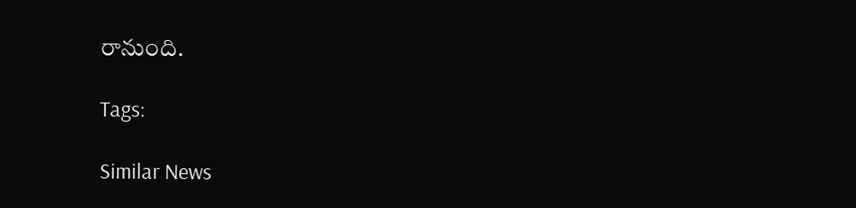రానుంది.

Tags:

Similar News